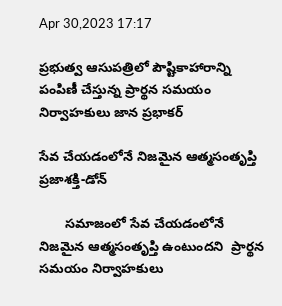Apr 30,2023 17:17

ప్రభుత్వ ఆసుపత్రిలో పౌష్టికాహారాన్ని పంపిణీ చేస్తున్న ప్రార్థన సమయం నిర్వాహకులు జాన ప్రభాకర్

సేవ చేయడంలోనే నిజమైన ఆత్మసంతృప్తి
ప్రజాశక్తి-డోన్

       సమాజంలో సేవ చేయడంలోనే నిజమైన ఆత్మసంతృప్తి ఉంటుందని  ప్రార్థన సమయం నిర్వాహకులు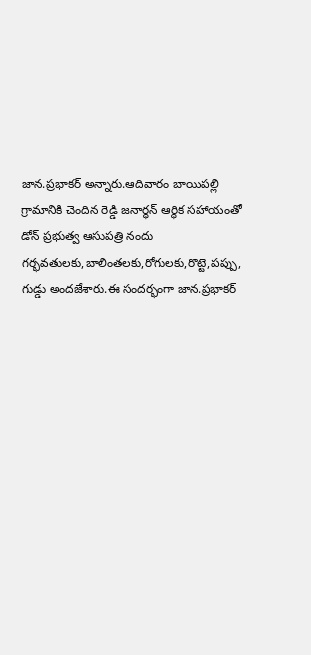జాన.ప్రభాకర్ అన్నారు.ఆదివారం బాయిపల్లి గ్రామానికి చెందిన రెడ్డి జనార్ధన్ ఆర్థిక సహాయంతో డోన్ ప్రభుత్వ ఆసుపత్రి నందు  గర్భవతులకు,బాలింతలకు,రోగులకు,రొట్టె,పప్పు, గుడ్డు అందజేశారు.ఈ సందర్భంగా జాన.ప్రభాకర్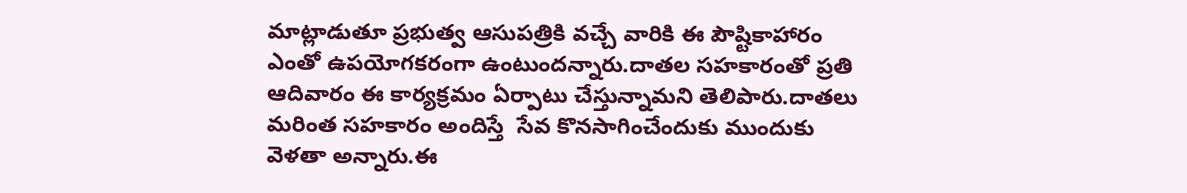మాట్లాడుతూ ప్రభుత్వ ఆసుపత్రికి వచ్చే వారికి ఈ పౌష్టికాహారం ఎంతో ఉపయోగకరంగా ఉంటుందన్నారు.దాతల సహకారంతో ప్రతి ఆదివారం ఈ కార్యక్రమం ఏర్పాటు చేస్తున్నామని తెలిపారు.దాతలు మరింత సహకారం అందిస్తే  సేవ కొనసాగించేందుకు ముందుకు వెళతా అన్నారు.ఈ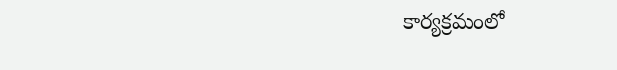కార్యక్రమంలో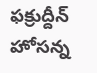ఫక్రుద్దీన్ హోసన్న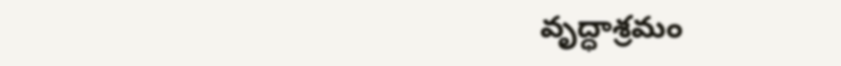వృద్ధాశ్రమం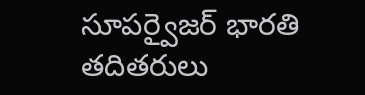సూపర్వైజర్ భారతి తదితరులు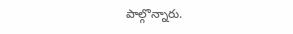పాల్గొన్నారు.